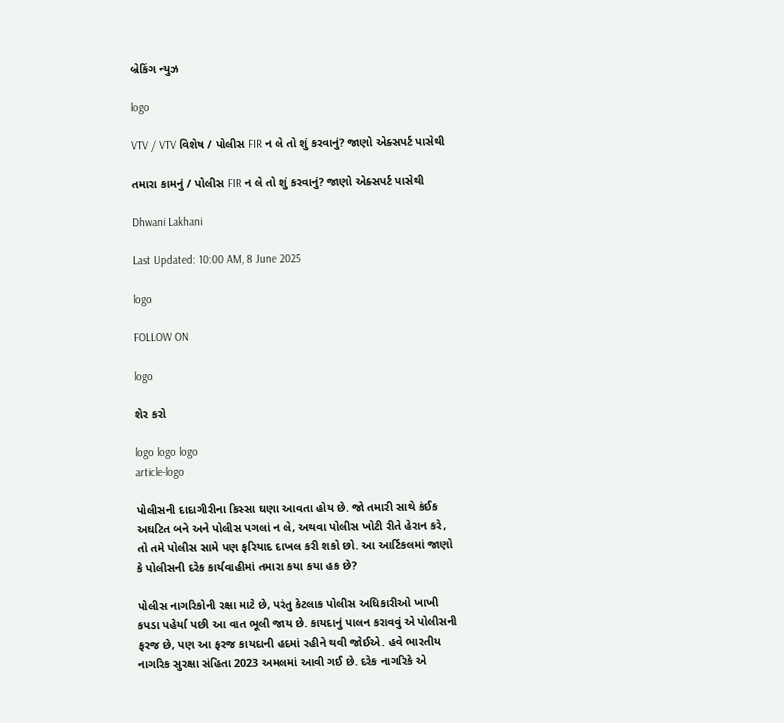બ્રેકિંગ ન્યુઝ

logo

VTV / VTV વિશેષ / પોલીસ FIR ન લે તો શું કરવાનું? જાણો એક્સપર્ટ પાસેથી

તમારા કામનું / પોલીસ FIR ન લે તો શું કરવાનું? જાણો એક્સપર્ટ પાસેથી

Dhwani Lakhani

Last Updated: 10:00 AM, 8 June 2025

logo

FOLLOW ON

logo

શેર કરો

logo logo logo
article-logo

પોલીસની દાદાગીરીના કિસ્સા ઘણા આવતા હોય છે. જો તમારી સાથે કંઈક અઘટિત બને અને પોલીસ પગલાં ન લે, અથવા પોલીસ ખોટી રીતે હેરાન કરે, તો તમે પોલીસ સામે પણ ફરિયાદ દાખલ કરી શકો છો. આ આર્ટિકલમાં જાણો કે પોલીસની દરેક કાર્યવાહીમાં તમારા કયા કયા હક છે?

પોલીસ નાગરિકોની રક્ષા માટે છે, પરંતુ કેટલાક પોલીસ અધિકારીઓ ખાખી કપડા પહેર્યા પછી આ વાત ભૂલી જાય છે. કાયદાનું પાલન કરાવવું એ પોલીસની ફરજ છે, પણ આ ફરજ કાયદાની હદમાં રહીને થવી જોઈએ. હવે ભારતીય નાગરિક સુરક્ષા સંહિતા 2023 અમલમાં આવી ગઈ છે. દરેક નાગરિકે એ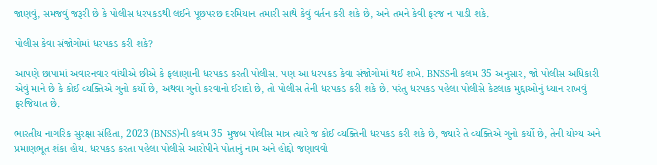જાણવું, સમજવું જરૂરી છે કે પોલીસ ધરપકડથી લઈને પૂછપરછ દરમિયાન તમારી સાથે કેવું વર્તન કરી શકે છે, અને તમને કેવી ફરજ ન પાડી શકે.

પોલીસ કેવા સંજોગોમાં ધરપકડ કરી શકે?

આપણે છાપામાં અવારનવાર વાંચીએ છીએ કે ફલાણાની ધરપકડ કરતી પોલીસ. પણ આ ધરપકડ કેવા સંજોગોમાં થઈ શખે. BNSSની કલમ 35 અનુસાર, જો પોલીસ અધિકારી એવું માને છે કે કોઈ વ્યક્તિએ ગુનો કર્યો છે, અથવા ગુનો કરવાનો ઈરાદો છે, તો પોલીસ તેની ધરપકડ કરી શકે છે. પરંતુ ધરપકડ પહેલા પોલીસે કેટલાક મુદ્દાઓનું ધ્યાન રાખવું ફરજિયાત છે.

ભારતીય નાગરિક સુરક્ષા સંહિતા, 2023 (BNSS)ની કલમ 35 મુજબ પોલીસ માત્ર ત્યારે જ કોઈ વ્યક્તિની ધરપકડ કરી શકે છે, જ્યારે તે વ્યક્તિએ ગુનો કર્યો છે, તેની યોગ્ય અને પ્રમાણભૂત શંકા હોય. ધરપકડ કરતા પહેલા પોલીસે આરોપીને પોતાનું નામ અને હોદ્દો જણાવવો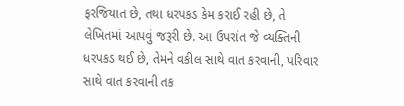ફરજિયાત છે, તથા ધરપકડ કેમ કરાઈ રહી છે, તે લેખિતમાં આપવું જરૂરી છે. આ ઉપરાંત જે વ્યક્તિની ધરપકડ થઈ છે, તેમને વકીલ સાથે વાત કરવાની, પરિવાર સાથે વાત કરવાની તક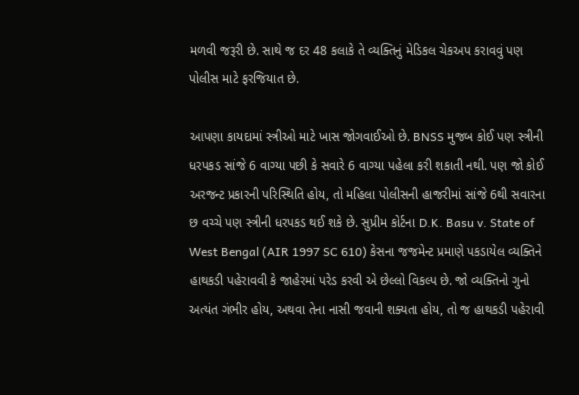મળવી જરૂરી છે. સાથે જ દર 48 કલાકે તે વ્યક્તિનું મેડિકલ ચેકઅપ કરાવવું પણ પોલીસ માટે ફરજિયાત છે.

આપણા કાયદામાં સ્ત્રીઓ માટે ખાસ જોગવાઈઓ છે. BNSS મુજબ કોઈ પણ સ્ત્રીની ધરપકડ સાંજે 6 વાગ્યા પછી કે સવારે 6 વાગ્યા પહેલા કરી શકાતી નથી. પણ જો કોઈ અરજન્ટ પ્રકારની પરિસ્થિતિ હોય, તો મહિલા પોલીસની હાજરીમાં સાંજે 6થી સવારના છ વચ્ચે પણ સ્ત્રીની ધરપકડ થઈ શકે છે. સુપ્રીમ કોર્ટના D.K. Basu v. State of West Bengal (AIR 1997 SC 610) કેસના જજમેન્ટ પ્રમાણે પકડાયેલ વ્યક્તિને હાથકડી પહેરાવવી કે જાહેરમાં પરેડ કરવી એ છેલ્લો વિકલ્પ છે. જો વ્યક્તિનો ગુનો અત્યંત ગંભીર હોય, અથવા તેના નાસી જવાની શક્યતા હોય, તો જ હાથકડી પહેરાવી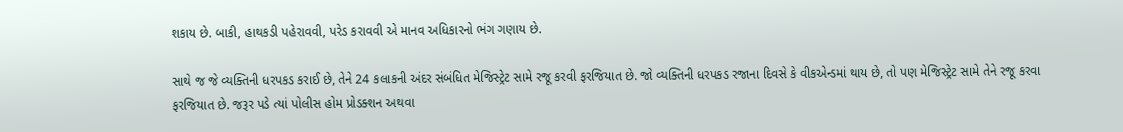શકાય છે. બાકી, હાથકડી પહેરાવવી, પરેડ કરાવવી એ માનવ અધિકારનો ભંગ ગણાય છે.

સાથે જ જે વ્યક્તિની ધરપકડ કરાઈ છે, તેને 24 કલાકની અંદર સંબંધિત મેજિસ્ટ્રેટ સામે રજૂ કરવી ફરજિયાત છે. જો વ્યક્તિની ધરપકડ રજાના દિવસે કે વીકએન્ડમાં થાય છે, તો પણ મેજિસ્ટ્રેટ સામે તેને રજૂ કરવા ફરજિયાત છે. જરૂર પડે ત્યાં પોલીસ હોમ પ્રોડક્શન અથવા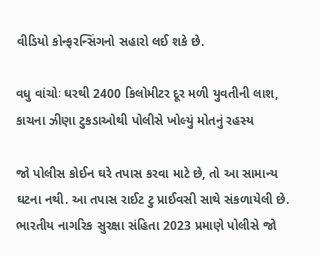વીડિયો કોન્ફરન્સિંગનો સહારો લઈ શકે છે.

વધુ વાંચોઃ ઘરથી 2400 કિલોમીટર દૂર મળી યુવતીની લાશ, કાચના ઝીણા ટુકડાઓથી પોલીસે ખોલ્યું મોતનું રહસ્ય

જો પોલીસ કોઈન ઘરે તપાસ કરવા માટે છે, તો આ સામાન્ય ઘટના નથી. આ તપાસ રાઈટ ટુ પ્રાઈવસી સાથે સંકળાયેલી છે. ભારતીય નાગરિક સુરક્ષા સંહિતા 2023 પ્રમાણે પોલીસે જો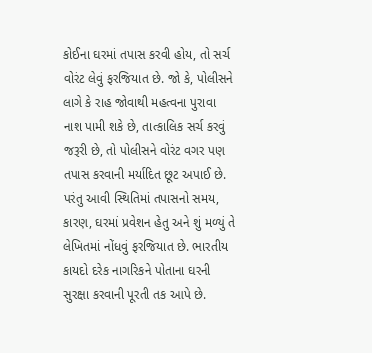કોઈના ઘરમાં તપાસ કરવી હોય, તો સર્ચ વોરંટ લેવું ફરજિયાત છે. જો કે, પોલીસને લાગે કે રાહ જોવાથી મહત્વના પુરાવા નાશ પામી શકે છે, તાત્કાલિક સર્ચ કરવું જરૂરી છે, તો પોલીસને વોરંટ વગર પણ તપાસ કરવાની મર્યાદિત છૂટ અપાઈ છે. પરંતુ આવી સ્થિતિમાં તપાસનો સમય, કારણ, ઘરમાં પ્રવેશન હેતુ અને શું મળ્યું તે લેખિતમાં નોંધવું ફરજિયાત છે. ભારતીય કાયદો દરેક નાગરિકને પોતાના ઘરની સુરક્ષા કરવાની પૂરતી તક આપે છે.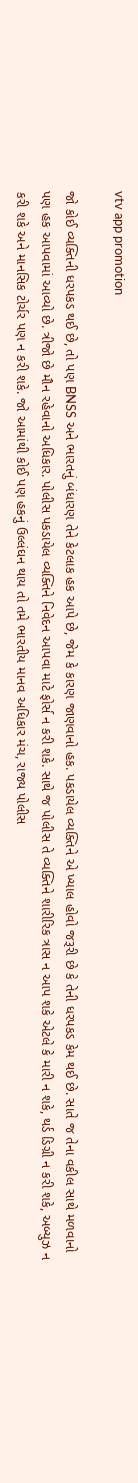vtv app promotion

જો કોઈ વ્યક્તિની ધરપકડ થઈ છે, તો પણ BNSS અને ભારતનું બંધારણ તેને કેટલાક હક આપે છે, જેમ કે કારણ જાણવાનો હક. પકડાયેલ વ્યક્તિને એ ખ્યાલ હોવો જરૂરી છે કે તેની ધરપકડ કેમ થઈ છે. સાતે જ તેના વકીલ સાથે મળવાનો પણ હક આપવામાં આવ્યો છે. ત્રીજો છે મૌન રહેવાનો અધિકાર. પોલીસ પકડાયેલ વ્યક્તિને નિવેદન આપવા માટે ફોર્સ ન કરી શકે. સાથે જ પોલીસ તે વ્યક્તિને શારીરિક ત્રાસ ન આપ શકે એટલે કે મારી ન શકે, થર્ડ ડિગ્રી ન કરી શકે, અબ્યુઝ ન કરી શકે અને માનસિક ટોર્ચર પણ ન કરી શકે. જો આમાંથી કોઈ પણ હકનું ઉલ્લંઘન થાય તો તમે ભારતીય માનવ અધિકાર મંચ, રાજ્ય પોલીસ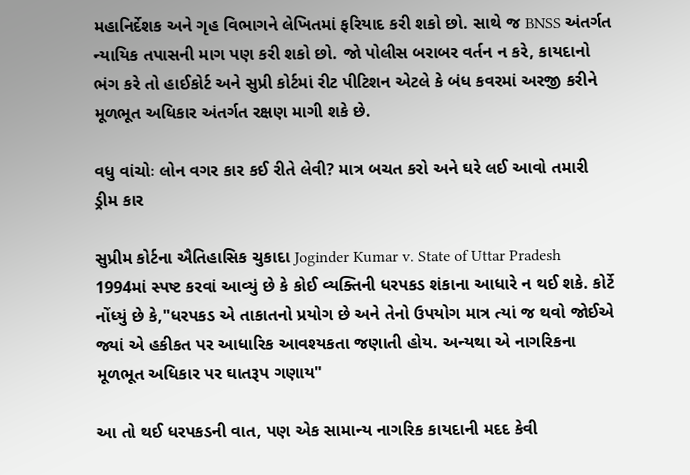મહાનિર્દેશક અને ગૃહ વિભાગને લેખિતમાં ફરિયાદ કરી શકો છો. સાથે જ BNSS અંતર્ગત ન્યાયિક તપાસની માગ પણ કરી શકો છો. જો પોલીસ બરાબર વર્તન ન કરે, કાયદાનો ભંગ કરે તો હાઈકોર્ટ અને સુપ્રી કોર્ટમાં રીટ પીટિશન એટલે કે બંધ કવરમાં અરજી કરીને મૂળભૂત અધિકાર અંતર્ગત રક્ષણ માગી શકે છે.

વધુ વાંચોઃ લોન વગર કાર કઈ રીતે લેવી? માત્ર બચત કરો અને ઘરે લઈ આવો તમારી ડ્રીમ કાર

સુપ્રીમ કોર્ટના ઐતિહાસિક ચુકાદા Joginder Kumar v. State of Uttar Pradesh 1994માં સ્પષ્ટ કરવાં આવ્યું છે કે કોઈ વ્યક્તિની ધરપકડ શંકાના આધારે ન થઈ શકે. કોર્ટે નોંધ્યું છે કે,"ધરપકડ એ તાકાતનો પ્રયોગ છે અને તેનો ઉપયોગ માત્ર ત્યાં જ થવો જોઈએ જ્યાં એ હકીકત પર આધારિક આવશ્યકતા જણાતી હોય. અન્યથા એ નાગરિકના મૂળભૂત અધિકાર પર ઘાતરૂપ ગણાય"

આ તો થઈ ધરપકડની વાત, પણ એક સામાન્ય નાગરિક કાયદાની મદદ કેવી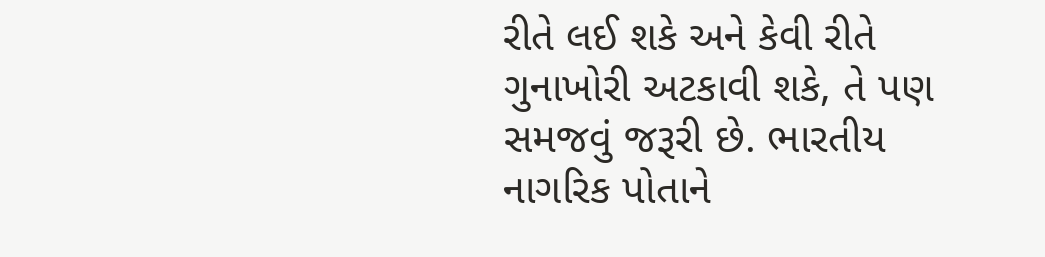રીતે લઈ શકે અને કેવી રીતે ગુનાખોરી અટકાવી શકે, તે પણ સમજવું જરૂરી છે. ભારતીય નાગરિક પોતાને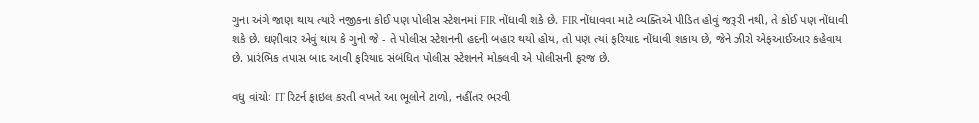ગુના અંગે જાણ થાય ત્યારે નજીકના કોઈ પણ પોલીસ સ્ટેશનમાં FIR નોંધાવી શકે છે. FIR નોંધાવવા માટે વ્યક્તિએ પીડિત હોવું જરૂરી નથી, તે કોઈ પણ નોંધાવી શકે છે. ઘણીવાર એવું થાય કે ગુનો જે - તે પોલીસ સ્ટેશનની હદની બહાર થયો હોય, તો પણ ત્યાં ફરિયાદ નોંધાવી શકાય છે, જેને ઝીરો એફઆઈઆર કહેવાય છે. પ્રારંભિક તપાસ બાદ આવી ફરિયાદ સંબંધિત પોલીસ સ્ટેશનને મોકલવી એ પોલીસની ફરજ છે.

વધુ વાંચોઃ IT રિટર્ન ફાઇલ કરતી વખતે આ ભૂલોને ટાળો, નહીંતર ભરવી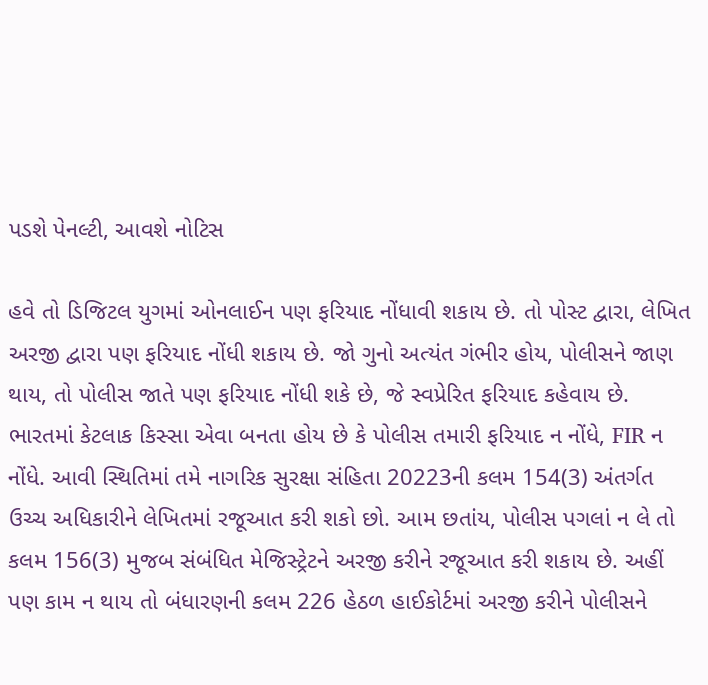પડશે પેનલ્ટી, આવશે નોટિસ

હવે તો ડિજિટલ યુગમાં ઓનલાઈન પણ ફરિયાદ નોંધાવી શકાય છે. તો પોસ્ટ દ્વારા, લેખિત અરજી દ્વારા પણ ફરિયાદ નોંધી શકાય છે. જો ગુનો અત્યંત ગંભીર હોય, પોલીસને જાણ થાય, તો પોલીસ જાતે પણ ફરિયાદ નોંધી શકે છે, જે સ્વપ્રેરિત ફરિયાદ કહેવાય છે. ભારતમાં કેટલાક કિસ્સા એવા બનતા હોય છે કે પોલીસ તમારી ફરિયાદ ન નોંધે, FIR ન નોંધે. આવી સ્થિતિમાં તમે નાગરિક સુરક્ષા સંહિતા 20223ની કલમ 154(3) અંતર્ગત ઉચ્ચ અધિકારીને લેખિતમાં રજૂઆત કરી શકો છો. આમ છતાંય, પોલીસ પગલાં ન લે તો કલમ 156(3) મુજબ સંબંધિત મેજિસ્ટ્રેટને અરજી કરીને રજૂઆત કરી શકાય છે. અહીં પણ કામ ન થાય તો બંધારણની કલમ 226 હેઠળ હાઈકોર્ટમાં અરજી કરીને પોલીસને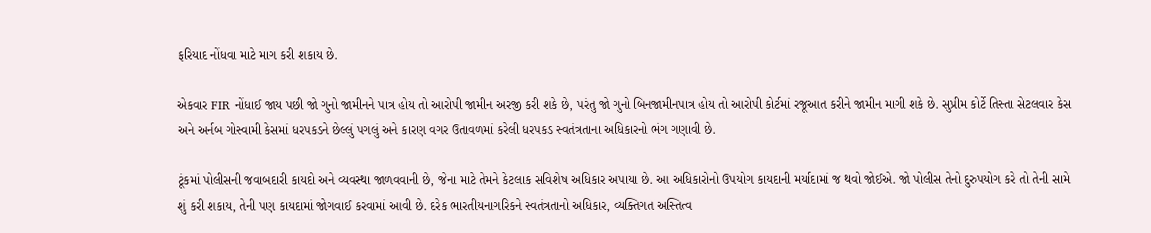ફરિયાદ નોંધવા માટે માગ કરી શકાય છે.

એકવાર FIR નોંધાઈ જાય પછી જો ગુનો જામીનને પાત્ર હોય તો આરોપી જામીન અરજી કરી શકે છે, પરંતુ જો ગુનો બિનજામીનપાત્ર હોય તો આરોપી કોર્ટમાં રજૂઆત કરીને જામીન માગી શકે છે. સુપ્રીમ કોર્ટે તિસ્તા સેટલવાર કેસ અને અર્નબ ગોસ્વામી કેસમાં ધરપકડને છેલ્લું પગલું અને કારણ વગર ઉતાવળમાં કરેલી ધરપકડ સ્વતંત્રતાના અધિકારનો ભંગ ગણાવી છે.

ટૂંકમાં પોલીસની જવાબદારી કાયદો અને વ્યવસ્થા જાળવવાની છે, જેના માટે તેમને કેટલાક સવિશેષ અધિકાર અપાયા છે. આ અધિકારોનો ઉપયોગ કાયદાની મર્યાદામાં જ થવો જોઈએ. જો પોલીસ તેનો દુરુપયોગ કરે તો તેની સામે શું કરી શકાય, તેની પણ કાયદામાં જોગવાઈ કરવામાં આવી છે. દરેક ભારતીયનાગરિકને સ્વતંત્રતાનો અધિકાર, વ્યક્તિગત અસ્તિત્વ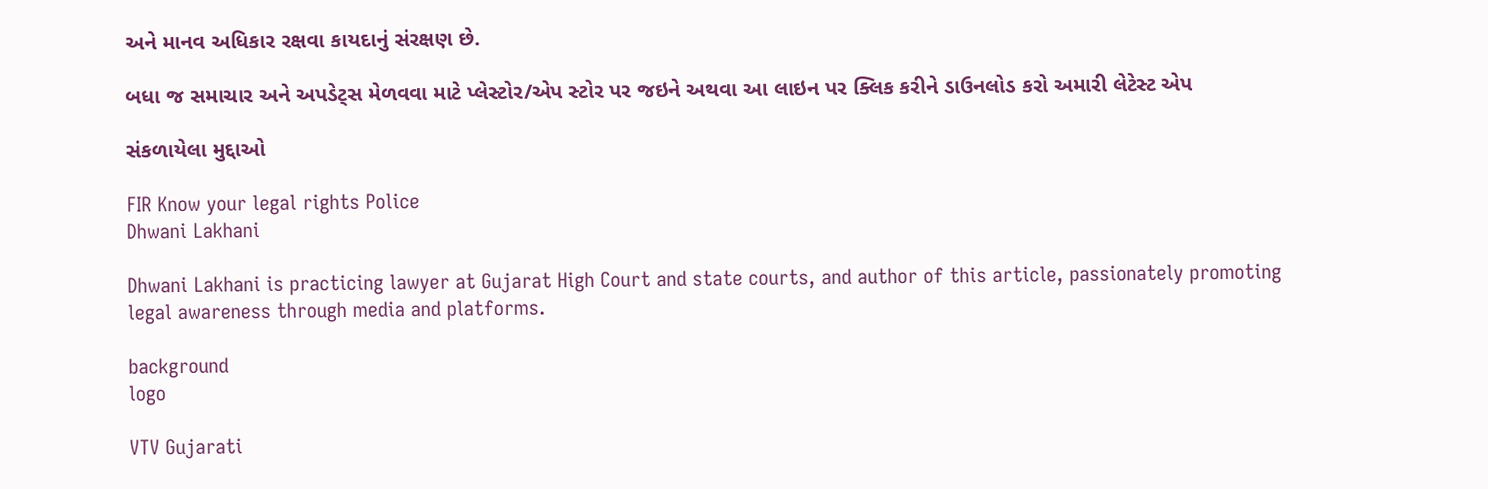અને માનવ અધિકાર રક્ષવા કાયદાનું સંરક્ષણ છે.

બધા જ સમાચાર અને અપડેટ્સ મેળવવા માટે પ્લેસ્ટોર/એપ સ્ટોર પર જઇને અથવા આ લાઇન પર ક્લિક કરીને ડાઉનલોડ કરો અમારી લેટેસ્ટ એપ

સંકળાયેલા મુદ્દાઓ

FIR Know your legal rights Police
Dhwani Lakhani

Dhwani Lakhani is practicing lawyer at Gujarat High Court and state courts, and author of this article, passionately promoting legal awareness through media and platforms.

background
logo

VTV Gujarati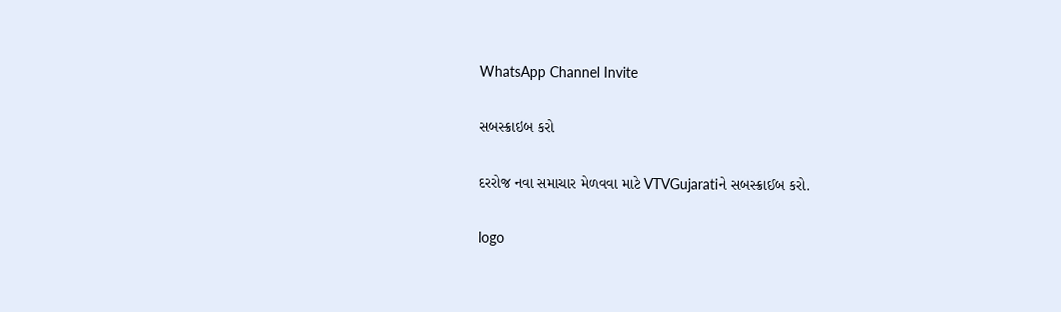WhatsApp Channel Invite

સબસ્ક્રાઇબ કરો

દરરોજ નવા સમાચાર મેળવવા માટે VTVGujaratiને સબસ્ક્રાઈબ કરો.

logo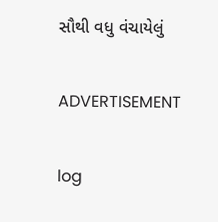સૌથી વધુ વંચાયેલું

ADVERTISEMENT

log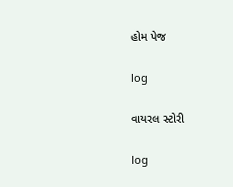હોમ પેજ

log

વાયરલ સ્ટોરી

log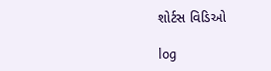શોર્ટસ વિડિઓ

log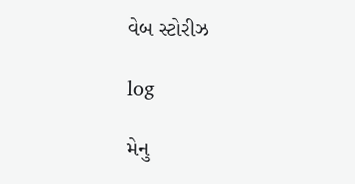વેબ સ્ટોરીઝ

log

મેનુ